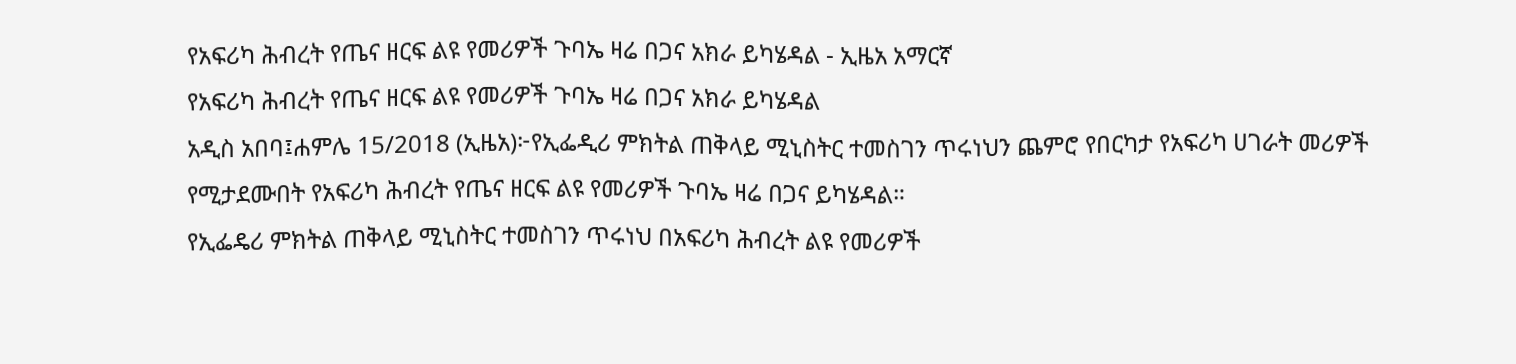የአፍሪካ ሕብረት የጤና ዘርፍ ልዩ የመሪዎች ጉባኤ ዛሬ በጋና አክራ ይካሄዳል - ኢዜአ አማርኛ
የአፍሪካ ሕብረት የጤና ዘርፍ ልዩ የመሪዎች ጉባኤ ዛሬ በጋና አክራ ይካሄዳል
አዲስ አበባ፤ሐምሌ 15/2018 (ኢዜአ)፦የኢፌዲሪ ምክትል ጠቅላይ ሚኒስትር ተመስገን ጥሩነህን ጨምሮ የበርካታ የአፍሪካ ሀገራት መሪዎች የሚታደሙበት የአፍሪካ ሕብረት የጤና ዘርፍ ልዩ የመሪዎች ጉባኤ ዛሬ በጋና ይካሄዳል።
የኢፌዴሪ ምክትል ጠቅላይ ሚኒስትር ተመስገን ጥሩነህ በአፍሪካ ሕብረት ልዩ የመሪዎች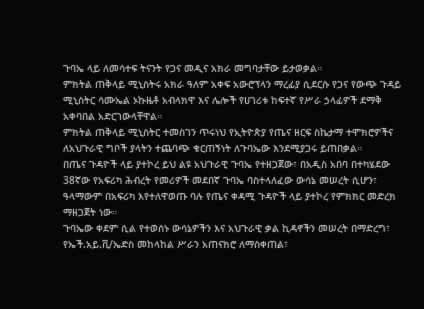ጉባኤ ላይ ለመሳተፍ ትናንት የጋና መዲና አክራ መግባታቸው ይታወቃል።
ምክትል ጠቅላይ ሚኒስትሩ አክራ ዓለም አቀፍ አውሮፕላን ማረፊያ ሲደርሱ የጋና የውጭ ጉዳይ ሚኒስትር ሳሙኤል ኦኩዜቶ አብላክዋ እና ሌሎች የሀገሪቱ ከፍተኛ የሥራ ኃላፊዎች ደማቅ አቀባበል አድርገውላቸዋል።
ምክትል ጠቅላይ ሚኒስትር ተመስገን ጥሩነህ የኢትዮጵያ የጤና ዘርፍ ስኬታማ ተሞክሮዎችና ለአህጉራዊ ግቦች ያላትን ተጨባጭ ቁርጠኝነት ለጉባኤው እንደሚያጋሩ ይጠበቃል።
በጤና ጉዳዮች ላይ ያተኮረ ይህ ልዩ አህጉራዊ ጉባኤ የተዘጋጀው፣ በአዲስ አበባ በተካሄደው 38ኛው የአፍሪካ ሕብረት የመሪዎች መደበኛ ጉባኤ ባስተላለፈው ውሳኔ መሠረት ሲሆን፣ ዓላማውም በአፍሪካ እየተለዋወጡ ባሉ የጤና ቀዳሚ ጉዳዮች ላይ ያተኮረ የምክክር መድረክ ማዘጋጀት ነው።
ጉባኤው ቀደም ሲል የተወሰኑ ውሳኔዎችን እና አህጉራዊ ቃል ኪዳኖችን መሠረት በማድረግ፣ የኤች.አይ.ቪ/ኤድስ መከላከል ሥራን አጠናክሮ ለማስቀጠል፣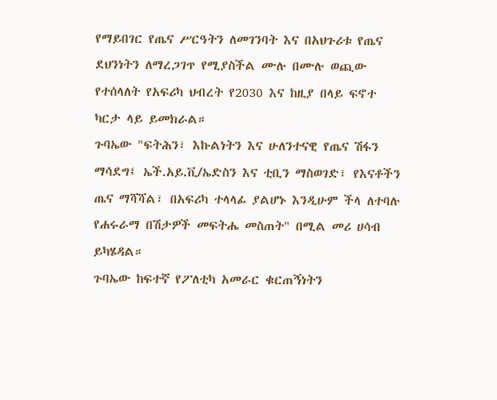የማይበገር የጤና ሥርዓትን ለመገንባት እና በአህጉሪቱ የጤና ደህንነትን ለማረጋገጥ የሚያስችል ሙሉ በሙሉ ወጪው የተሰላለት የአፍሪካ ህብረት የ2030 እና ከዚያ በላይ ፍኖተ ካርታ ላይ ይመክራል።
ጉባኤው "ፍትሕን፣ እኩልነትን እና ሁለንተናዊ የጤና ሽፋን ማሳደግ፤ ኤች.አይ.ቪ/ኤድስን እና ቲቢን ማስወገድ፣ የእናቶችን ጤና ማሻሻል፣ በአፍሪካ ተላላፊ ያልሆኑ እንዲሁም ችላ ለተባሉ የሐሩራማ በሽታዎች መፍትሔ መስጠት" በሚል መሪ ሀሳብ ይካሄዳል።
ጉባኤው ከፍተኛ የፖለቲካ አመራር ቁርጠኝነትን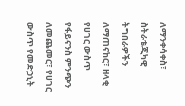ለማንቀሳቀስ፣ ስትራቴጂካዊ ትግበራዎችን ለማጠናከር፣ ዘላቂ የሀገር ውስጥ የፋይናንስ ምንጭን ለመጨመር፣ የሀገር ውስጥ የመድኃኒት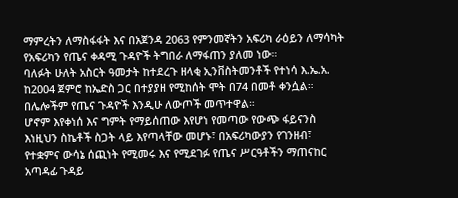ማምረትን ለማስፋፋት እና በአጀንዳ 2063 የምንመኛትን አፍሪካ ራዕይን ለማሳካት የአፍሪካን የጤና ቀዳሚ ጉዳዮች ትግበራ ለማፋጠን ያለመ ነው።
ባለፉት ሁለት አስርት ዓመታት ከተደረጉ ዘላቂ ኢንቨስትመንቶች የተነሳ እ.ኤ.አ. ከ2004 ጀምሮ ከኤድስ ጋር በተያያዘ የሚከሰት ሞት በ74 በመቶ ቀንሷል። በሌሎችም የጤና ጉዳዮች እንዲሁ ለውጦች መጥተዋል።
ሆኖም እየቀነሰ እና ግምት የማይሰጠው እየሆነ የመጣው የውጭ ፋይናንስ እነዚህን ስኬቶች ስጋት ላይ እየጣላቸው መሆኑ፣ በአፍሪካውያን የገንዘብ፣ የተቋምና ውሳኔ ሰጪነት የሚመሩ እና የሚደገፉ የጤና ሥርዓቶችን ማጠናከር አጣዳፊ ጉዳይ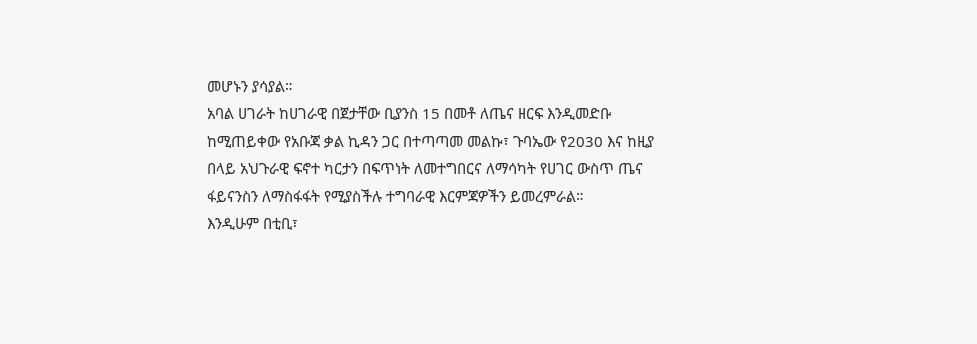መሆኑን ያሳያል።
አባል ሀገራት ከሀገራዊ በጀታቸው ቢያንስ 15 በመቶ ለጤና ዘርፍ እንዲመድቡ ከሚጠይቀው የአቡጃ ቃል ኪዳን ጋር በተጣጣመ መልኩ፣ ጉባኤው የ2030 እና ከዚያ በላይ አህጉራዊ ፍኖተ ካርታን በፍጥነት ለመተግበርና ለማሳካት የሀገር ውስጥ ጤና ፋይናንስን ለማስፋፋት የሚያስችሉ ተግባራዊ እርምጃዎችን ይመረምራል።
እንዲሁም በቲቢ፣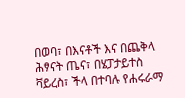በወባ፣ በእናቶች እና በጨቅላ ሕፃናት ጤና፣ በሄፓታይተስ ቫይረስ፣ ችላ በተባሉ የሐሩራማ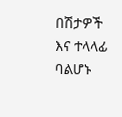በሽታዎች እና ተላላፊ ባልሆኑ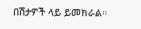በሽታዎች ላይ ይመክራል።